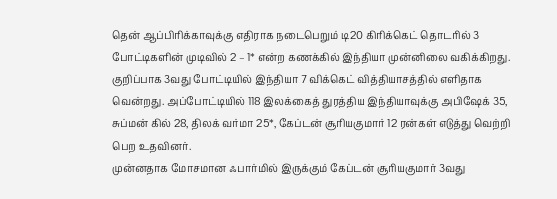தென் ஆப்பிரிக்காவுக்கு எதிராக நடைபெறும் டி20 கிரிக்கெட் தொடரில் 3 போட்டிகளின் முடிவில் 2 – 1* என்ற கணக்கில் இந்தியா முன்னிலை வகிக்கிறது. குறிப்பாக 3வது போட்டியில் இந்தியா 7 விக்கெட் வித்தியாசத்தில் எளிதாக வென்றது. அப்போட்டியில் 118 இலக்கைத் துரத்திய இந்தியாவுக்கு அபிஷேக் 35, சுப்மன் கில் 28, திலக் வர்மா 25*, கேப்டன் சூரியகுமார் 12 ரன்கள் எடுத்து வெற்றி பெற உதவினர்.
முன்னதாக மோசமான ஃபார்மில் இருக்கும் கேப்டன் சூரியகுமார் 3வது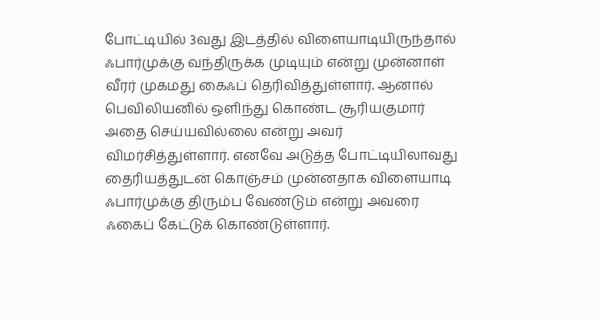போட்டியில் 3வது இடத்தில் விளையாடியிருந்தால் ஃபார்முக்கு வந்திருக்க முடியும் என்று முன்னாள் வீரர் முகமது கைஃப் தெரிவித்துள்ளார். ஆனால் பெவிலியனில் ஒளிந்து கொண்ட சூரியகுமார் அதை செய்யவில்லை என்று அவர் விமர்சித்துள்ளார். எனவே அடுத்த போட்டியிலாவது தைரியத்துடன் கொஞ்சம் முன்னதாக விளையாடி ஃபார்முக்கு திரும்ப வேண்டும் என்று அவரை ஃகைப் கேட்டுக் கொண்டுள்ளார்.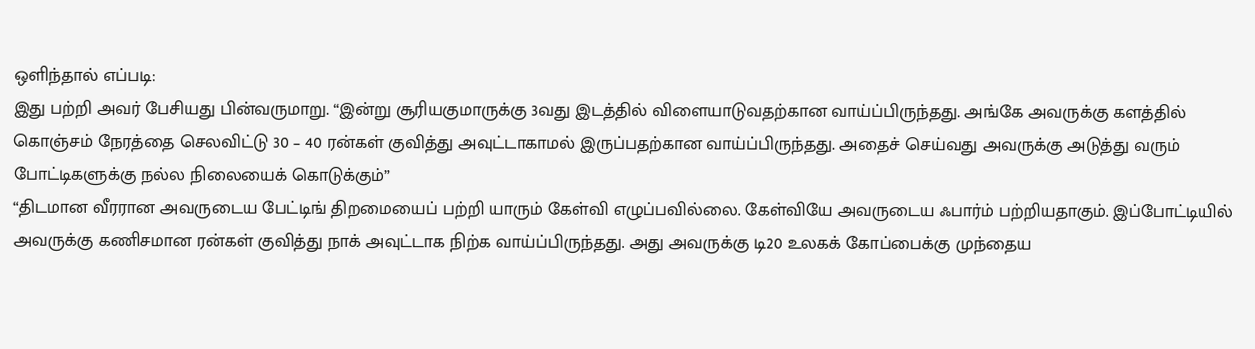ஒளிந்தால் எப்படி:
இது பற்றி அவர் பேசியது பின்வருமாறு. “இன்று சூரியகுமாருக்கு 3வது இடத்தில் விளையாடுவதற்கான வாய்ப்பிருந்தது. அங்கே அவருக்கு களத்தில் கொஞ்சம் நேரத்தை செலவிட்டு 30 – 40 ரன்கள் குவித்து அவுட்டாகாமல் இருப்பதற்கான வாய்ப்பிருந்தது. அதைச் செய்வது அவருக்கு அடுத்து வரும் போட்டிகளுக்கு நல்ல நிலையைக் கொடுக்கும்”
“திடமான வீரரான அவருடைய பேட்டிங் திறமையைப் பற்றி யாரும் கேள்வி எழுப்பவில்லை. கேள்வியே அவருடைய ஃபார்ம் பற்றியதாகும். இப்போட்டியில் அவருக்கு கணிசமான ரன்கள் குவித்து நாக் அவுட்டாக நிற்க வாய்ப்பிருந்தது. அது அவருக்கு டி20 உலகக் கோப்பைக்கு முந்தைய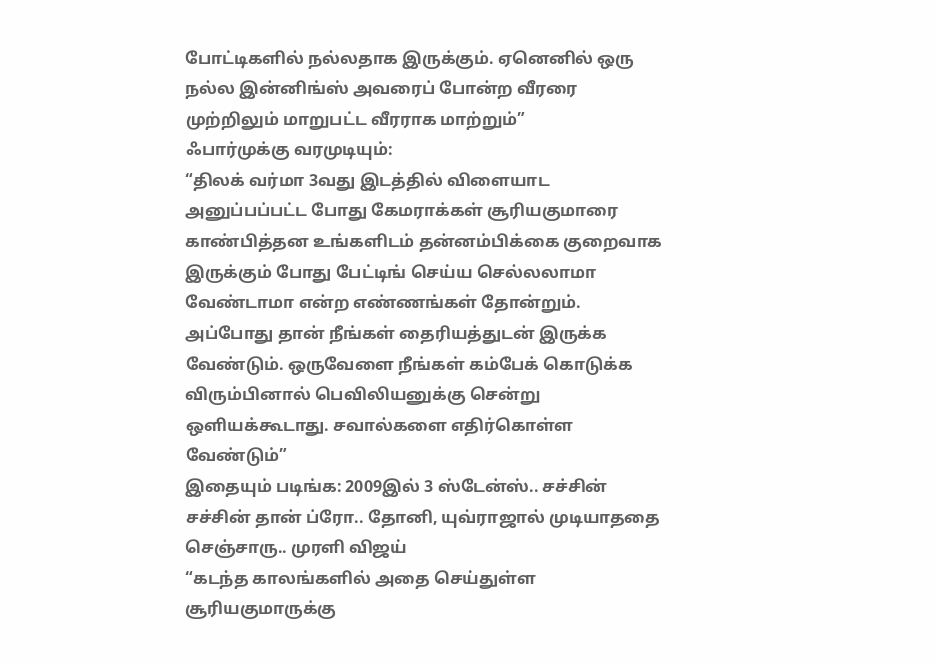போட்டிகளில் நல்லதாக இருக்கும். ஏனெனில் ஒரு நல்ல இன்னிங்ஸ் அவரைப் போன்ற வீரரை முற்றிலும் மாறுபட்ட வீரராக மாற்றும்”
ஃபார்முக்கு வரமுடியும்:
“திலக் வர்மா 3வது இடத்தில் விளையாட அனுப்பப்பட்ட போது கேமராக்கள் சூரியகுமாரை காண்பித்தன உங்களிடம் தன்னம்பிக்கை குறைவாக இருக்கும் போது பேட்டிங் செய்ய செல்லலாமா வேண்டாமா என்ற எண்ணங்கள் தோன்றும். அப்போது தான் நீங்கள் தைரியத்துடன் இருக்க வேண்டும். ஒருவேளை நீங்கள் கம்பேக் கொடுக்க விரும்பினால் பெவிலியனுக்கு சென்று ஒளியக்கூடாது. சவால்களை எதிர்கொள்ள வேண்டும்”
இதையும் படிங்க: 2009இல் 3 ஸ்டேன்ஸ்.. சச்சின் சச்சின் தான் ப்ரோ.. தோனி, யுவ்ராஜால் முடியாததை செஞ்சாரு.. முரளி விஜய்
“கடந்த காலங்களில் அதை செய்துள்ள சூரியகுமாருக்கு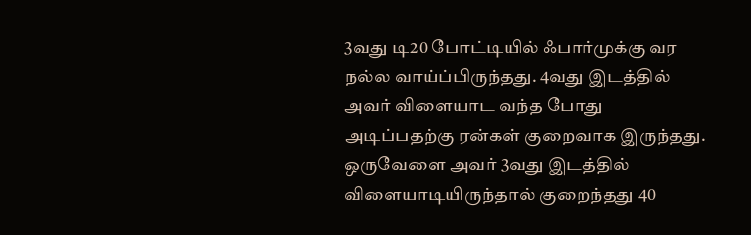3வது டி20 போட்டியில் ஃபார்முக்கு வர நல்ல வாய்ப்பிருந்தது. 4வது இடத்தில் அவர் விளையாட வந்த போது அடிப்பதற்கு ரன்கள் குறைவாக இருந்தது. ஒருவேளை அவர் 3வது இடத்தில் விளையாடியிருந்தால் குறைந்தது 40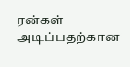ரன்கள் அடிப்பதற்கான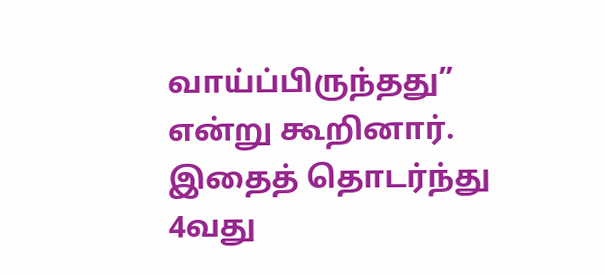வாய்ப்பிருந்தது” என்று கூறினார். இதைத் தொடர்ந்து 4வது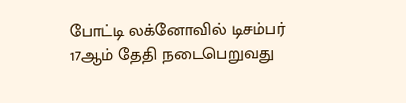போட்டி லக்னோவில் டிசம்பர் 17ஆம் தேதி நடைபெறுவது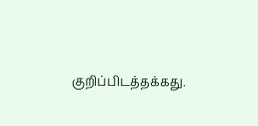குறிப்பிடத்தக்கது.